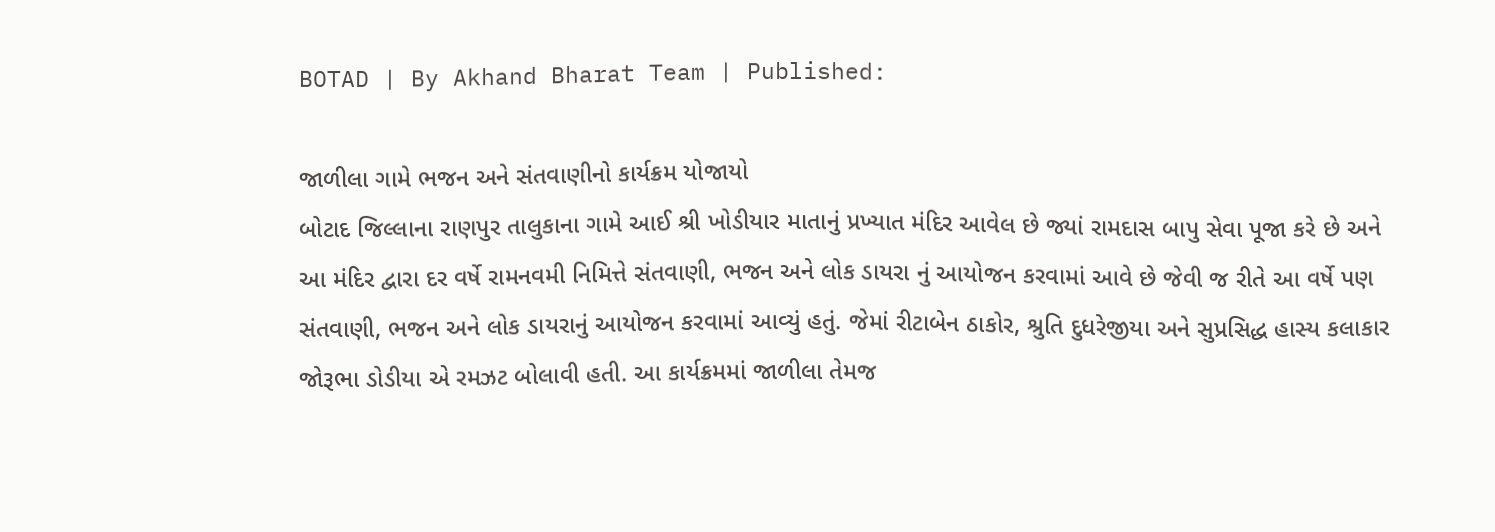BOTAD | By Akhand Bharat Team | Published:

જાળીલા ગામે ભજન અને સંતવાણીનો કાર્યક્રમ યોજાયો
બોટાદ જિલ્લાના રાણપુર તાલુકાના ગામે આઈ શ્રી ખોડીયાર માતાનું પ્રખ્યાત મંદિર આવેલ છે જ્યાં રામદાસ બાપુ સેવા પૂજા કરે છે અને આ મંદિર દ્વારા દર વર્ષે રામનવમી નિમિત્તે સંતવાણી, ભજન અને લોક ડાયરા નું આયોજન કરવામાં આવે છે જેવી જ રીતે આ વર્ષે પણ સંતવાણી, ભજન અને લોક ડાયરાનું આયોજન કરવામાં આવ્યું હતું. જેમાં રીટાબેન ઠાકોર, શ્રુતિ દુધરેજીયા અને સુપ્રસિદ્ધ હાસ્ય કલાકાર જોરૂભા ડોડીયા એ રમઝટ બોલાવી હતી. આ કાર્યક્રમમાં જાળીલા તેમજ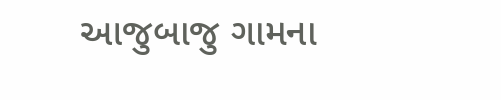આજુબાજુ ગામના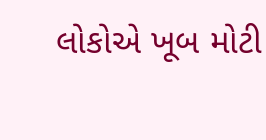લોકોએ ખૂબ મોટી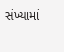સંખ્યામાં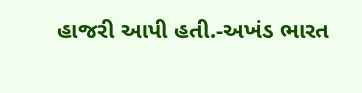હાજરી આપી હતી.-અખંડ ભારત